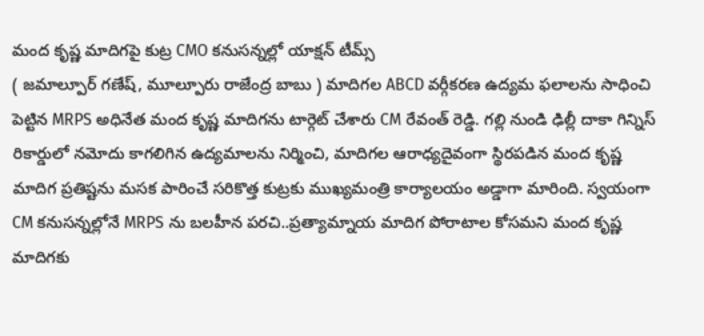మంద కృష్ణ మాదిగపై కుట్ర CMO కనుసన్నల్లో యాక్షన్ టీమ్స్
( జమాల్పూర్ గణేష్, మూల్పూరు రాజేంద్ర బాబు ) మాదిగల ABCD వర్గీకరణ ఉద్యమ ఫలాలను సాధించి పెట్టిన MRPS అధినేత మంద కృష్ణ మాదిగను టార్గెట్ చేశారు CM రేవంత్ రెడ్డి. గల్లి నుండి ఢిల్లీ దాకా గిన్నిస్ రికార్డులో నమోదు కాగలిగిన ఉద్యమాలను నిర్మించి, మాదిగల ఆరాధ్యదైవంగా స్థిరపడిన మంద కృష్ణ మాదిగ ప్రతిష్టను మసక పారించే సరికొత్త కుట్రకు ముఖ్యమంత్రి కార్యాలయం అడ్డాగా మారింది. స్వయంగా CM కనుసన్నల్లోనే MRPS ను బలహీన పరచి..ప్రత్యామ్నాయ మాదిగ పోరాటాల కోసమని మంద కృష్ణ మాదిగకు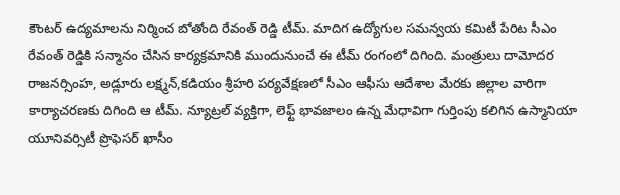కౌంటర్ ఉద్యమాలను నిర్మించ బోతోంది రేవంత్ రెడ్డి టీమ్. మాదిగ ఉద్యోగుల సమన్వయ కమిటీ పేరిట సీఎం రేవంత్ రెడ్డికి సన్మానం చేసిన కార్యక్రమానికి ముందునుంచే ఈ టీమ్ రంగంలో దిగింది. మంత్రులు దామోదర రాజనర్సింహ, అడ్లూరు లక్ష్మన్,కడియం శ్రీహరి పర్యవేక్షణలో సీఎం ఆఫీసు ఆదేశాల మేరకు జిల్లాల వారిగా కార్యాచరణకు దిగింది ఆ టీమ్. న్యూట్రల్ వ్యక్తిగా, లెఫ్ట్ భావజాలం ఉన్న మేధావిగా గుర్తింపు కలిగిన ఉస్మానియా యూనివర్సిటీ ప్రొఫెసర్ ఖాసీం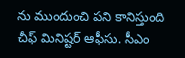ను ముందుంచి పని కానిస్తుంది చీఫ్ మినిష్టర్ ఆఫీసు. సీఎం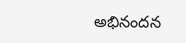అభినందన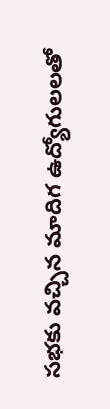సభకు వచ్చిన మాదిగ ఉద్యోగులలతో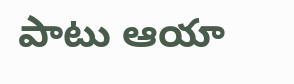పాటు ఆయా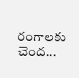రంగాలకు చెంద...